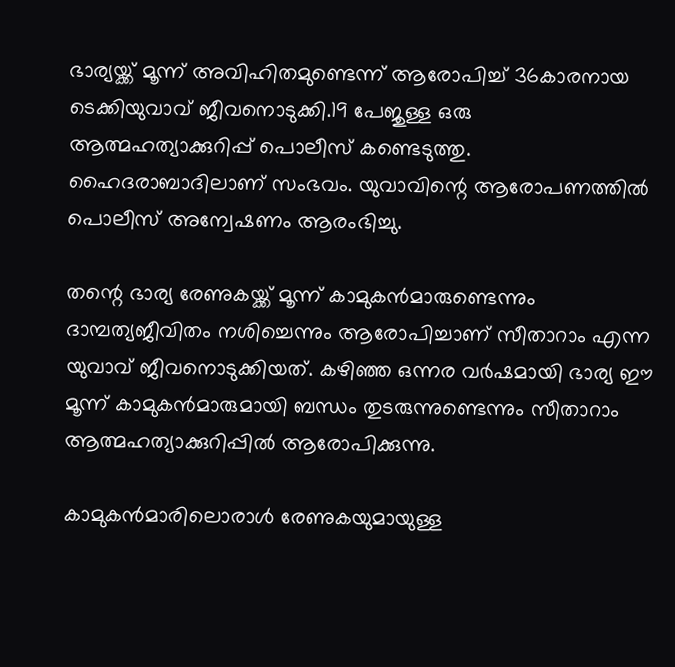ഭാര്യയ്ക്ക് മൂന്ന് അവിഹിതമുണ്ടെന്ന് ആരോപിച്ച് 36കാരനായ ടെക്കിയുവാവ് ജീവനൊടുക്കി.19 പേജുള്ള ഒരു ആത്മഹത്യാക്കുറിപ്പ് പൊലീസ് കണ്ടെടുത്തു. ഹൈദരാബാദിലാണ് സംഭവം. യുവാവിന്റെ ആരോപണത്തില്‍ പൊലീസ് അന്വേഷണം ആരംഭിച്ചു.

തന്റെ ഭാര്യ രേണുകയ്ക്ക് മൂന്ന് കാമുകന്‍മാരുണ്ടെന്നും ദാമ്പത്യജീവിതം നശിച്ചെന്നും ആരോപിച്ചാണ് സീതാറാം എന്ന യുവാവ് ജീവനൊടുക്കിയത്. കഴിഞ്ഞ ഒന്നര വര്‍ഷമായി ഭാര്യ ഈ മൂന്ന് കാമുകന്‍മാരുമായി ബന്ധം തുടരുന്നുണ്ടെന്നും സീതാറാം ആത്മഹത്യാക്കുറിപ്പില്‍ ആരോപിക്കുന്നു.

കാമുകന്‍മാരിലൊരാള്‍ രേണുകയുമായുള്ള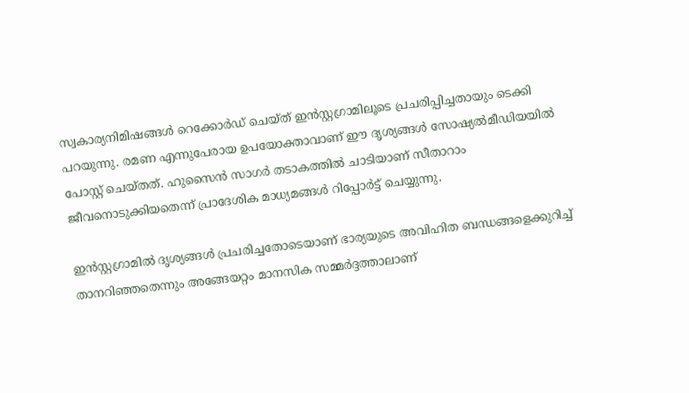സ്വകാര്യനിമിഷങ്ങള്‍ റെക്കോര്‍ഡ് ചെയ്ത് ഇന്‍സ്റ്റഗ്രാമിലൂടെ പ്രചരിപ്പിച്ചതായും ടെക്കി പറയുന്നു. രമണ എന്നുപേരായ ഉപയോക്താവാണ് ഈ ദൃശ്യങ്ങള്‍ സോഷ്യല്‍മീഡിയയില്‍ പോസ്റ്റ് ചെയ്തത്. ഹുസൈന്‍ സാഗര്‍ തടാകത്തില്‍ ചാടിയാണ് സീതാറാം ജീവനൊടുക്കിയതെന്ന് പ്രാദേശിക മാധ്യമങ്ങള്‍ റിപ്പോര്‍ട്ട് ചെയ്യുന്നു.

ഇന്‍സ്റ്റഗ്രാമില്‍ ദൃശ്യങ്ങള്‍ പ്രചരിച്ചതോടെയാണ് ഭാര്യയുടെ അവിഹിത ബന്ധങ്ങളെക്കുറിച്ച് താനറിഞ്ഞതെന്നും അങ്ങേയറ്റം മാനസിക സമ്മര്‍ദ്ദത്താലാണ്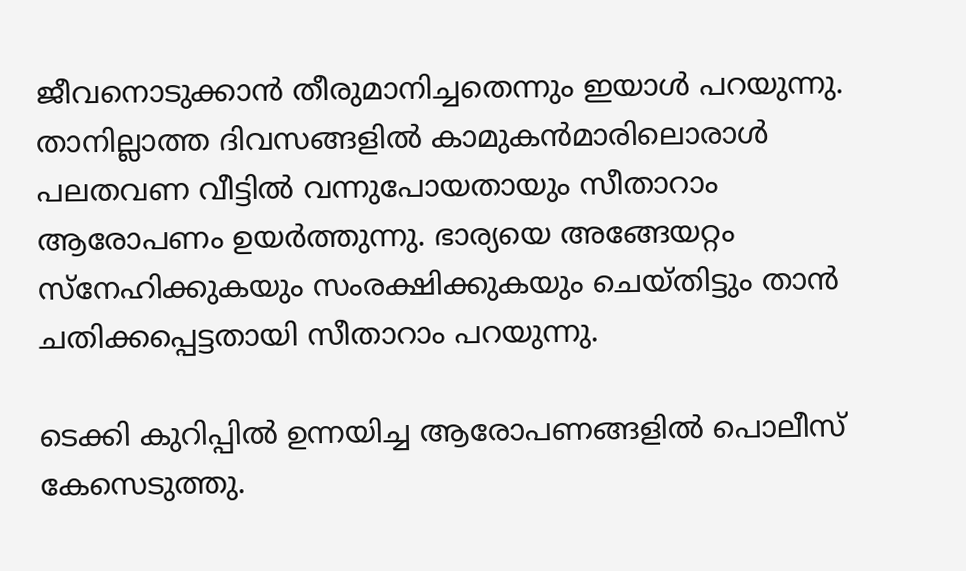ജീവനൊടുക്കാന്‍ തീരുമാനിച്ചതെന്നും ഇയാള്‍ പറയുന്നു. താനില്ലാത്ത ദിവസങ്ങളില്‍ കാമുകന്‍മാരിലൊരാള്‍ പലതവണ വീട്ടില്‍ വന്നുപോയതായും സീതാറാം ആരോപണം ഉയര്‍ത്തുന്നു. ഭാര്യയെ അങ്ങേയറ്റം സ്നേഹിക്കുകയും സംരക്ഷിക്കുകയും ചെയ്തിട്ടും താന്‍ ചതിക്കപ്പെട്ടതായി സീതാറാം പറയുന്നു.

ടെക്കി കുറിപ്പില്‍ ഉന്നയിച്ച ആരോപണങ്ങളില്‍ പൊലീസ് കേസെടുത്തു.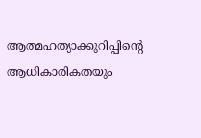ആത്മഹത്യാക്കുറിപ്പിന്റെ ആധികാരികതയും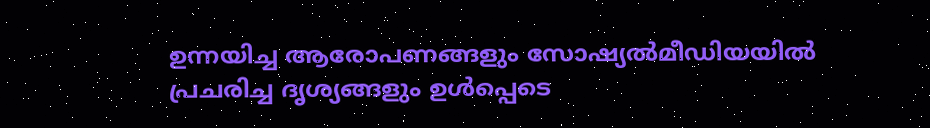ഉന്നയിച്ച ആരോപണങ്ങളും സോഷ്യല്‍മീഡിയയില്‍ പ്രചരിച്ച ദൃശ്യങ്ങളും ഉള്‍പ്പെടെ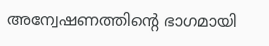അന്വേഷണത്തിന്റെ ഭാഗമായി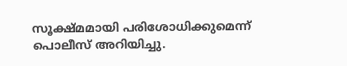സൂക്ഷ്മമായി പരിശോധിക്കുമെന്ന് പൊലീസ് അറിയിച്ചു.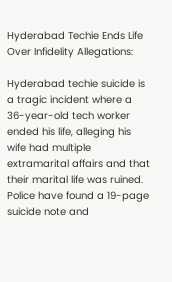Hyderabad Techie Ends Life Over Infidelity Allegations:

Hyderabad techie suicide is a tragic incident where a 36-year-old tech worker ended his life, alleging his wife had multiple extramarital affairs and that their marital life was ruined. Police have found a 19-page suicide note and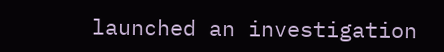launched an investigation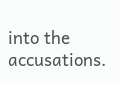into the accusations.